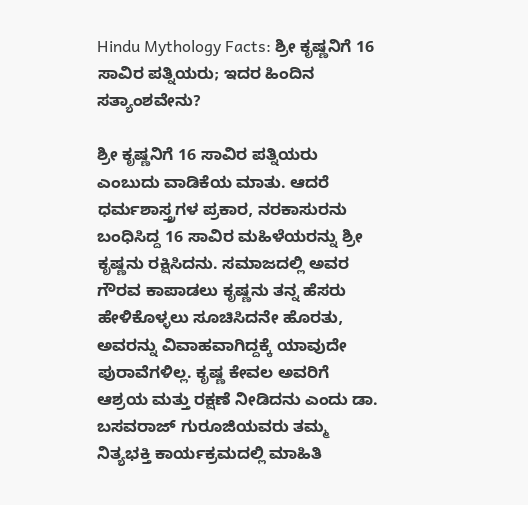Hindu Mythology Facts: ಶ್ರೀ ಕೃಷ್ಣನಿಗೆ 16 ಸಾವಿರ ಪತ್ನಿಯರು; ಇದರ ಹಿಂದಿನ ಸತ್ಯಾಂಶವೇನು?

ಶ್ರೀ ಕೃಷ್ಣನಿಗೆ 16 ಸಾವಿರ ಪತ್ನಿಯರು ಎಂಬುದು ವಾಡಿಕೆಯ ಮಾತು. ಆದರೆ ಧರ್ಮಶಾಸ್ತ್ರಗಳ ಪ್ರಕಾರ, ನರಕಾಸುರನು ಬಂಧಿಸಿದ್ದ 16 ಸಾವಿರ ಮಹಿಳೆಯರನ್ನು ಶ್ರೀ ಕೃಷ್ಣನು ರಕ್ಷಿಸಿದನು. ಸಮಾಜದಲ್ಲಿ ಅವರ ಗೌರವ ಕಾಪಾಡಲು ಕೃಷ್ಣನು ತನ್ನ ಹೆಸರು ಹೇಳಿಕೊಳ್ಳಲು ಸೂಚಿಸಿದನೇ ಹೊರತು, ಅವರನ್ನು ವಿವಾಹವಾಗಿದ್ದಕ್ಕೆ ಯಾವುದೇ ಪುರಾವೆಗಳಿಲ್ಲ. ಕೃಷ್ಣ ಕೇವಲ ಅವರಿಗೆ ಆಶ್ರಯ ಮತ್ತು ರಕ್ಷಣೆ ನೀಡಿದನು ಎಂದು ಡಾ. ಬಸವರಾಜ್ ಗುರೂಜಿಯವರು ತಮ್ಮ ನಿತ್ಯಭಕ್ತಿ ಕಾರ್ಯಕ್ರಮದಲ್ಲಿ ಮಾಹಿತಿ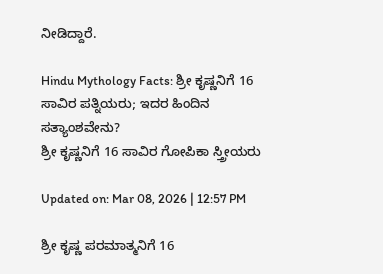ನೀಡಿದ್ದಾರೆ.

Hindu Mythology Facts: ಶ್ರೀ ಕೃಷ್ಣನಿಗೆ 16 ಸಾವಿರ ಪತ್ನಿಯರು; ಇದರ ಹಿಂದಿನ ಸತ್ಯಾಂಶವೇನು?
ಶ್ರೀ ಕೃಷ್ಣನಿಗೆ 16 ಸಾವಿರ ಗೋಪಿಕಾ ಸ್ತ್ರೀಯರು

Updated on: Mar 08, 2026 | 12:57 PM

ಶ್ರೀ ಕೃಷ್ಣ ಪರಮಾತ್ಮನಿಗೆ 16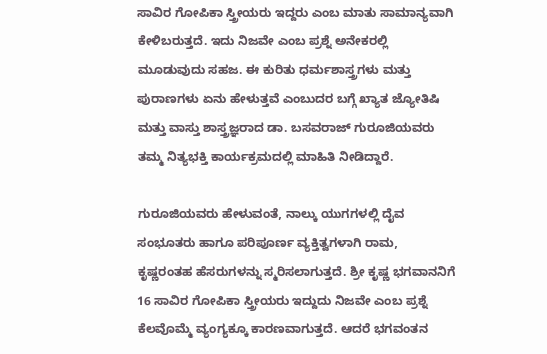ಸಾವಿರ ಗೋಪಿಕಾ ಸ್ತ್ರೀಯರು ಇದ್ದರು ಎಂಬ ಮಾತು ಸಾಮಾನ್ಯವಾಗಿ ಕೇಳಿಬರುತ್ತದೆ. ಇದು ನಿಜವೇ ಎಂಬ ಪ್ರಶ್ನೆ ಅನೇಕರಲ್ಲಿ ಮೂಡುವುದು ಸಹಜ. ಈ ಕುರಿತು ಧರ್ಮಶಾಸ್ತ್ರಗಳು ಮತ್ತು ಪುರಾಣಗಳು ಏನು ಹೇಳುತ್ತವೆ ಎಂಬುದರ ಬಗ್ಗೆ ಖ್ಯಾತ ಜ್ಯೋತಿಷಿ ಮತ್ತು ವಾಸ್ತು ಶಾಸ್ತ್ರಜ್ಞರಾದ ಡಾ. ಬಸವರಾಜ್ ಗುರೂಜಿಯವರು ತಮ್ಮ ನಿತ್ಯಭಕ್ತಿ ಕಾರ್ಯಕ್ರಮದಲ್ಲಿ ಮಾಹಿತಿ ನೀಡಿದ್ದಾರೆ.

ಗುರೂಜಿಯವರು ಹೇಳುವಂತೆ, ನಾಲ್ಕು ಯುಗಗಳಲ್ಲಿ ದೈವ ಸಂಭೂತರು ಹಾಗೂ ಪರಿಪೂರ್ಣ ವ್ಯಕ್ತಿತ್ವಗಳಾಗಿ ರಾಮ, ಕೃಷ್ಣರಂತಹ ಹೆಸರುಗಳನ್ನು ಸ್ಮರಿಸಲಾಗುತ್ತದೆ. ಶ್ರೀ ಕೃಷ್ಣ ಭಗವಾನನಿಗೆ 16 ಸಾವಿರ ಗೋಪಿಕಾ ಸ್ತ್ರೀಯರು ಇದ್ದುದು ನಿಜವೇ ಎಂಬ ಪ್ರಶ್ನೆ ಕೆಲವೊಮ್ಮೆ ವ್ಯಂಗ್ಯಕ್ಕೂ ಕಾರಣವಾಗುತ್ತದೆ. ಆದರೆ ಭಗವಂತನ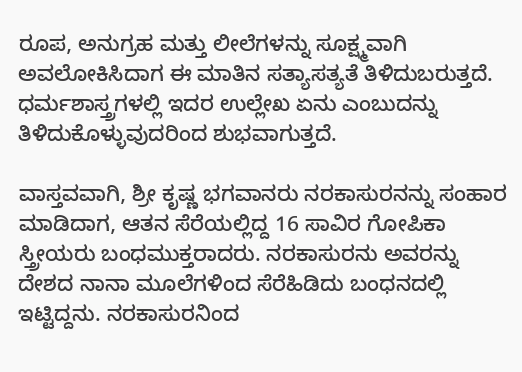ರೂಪ, ಅನುಗ್ರಹ ಮತ್ತು ಲೀಲೆಗಳನ್ನು ಸೂಕ್ಷ್ಮವಾಗಿ ಅವಲೋಕಿಸಿದಾಗ ಈ ಮಾತಿನ ಸತ್ಯಾಸತ್ಯತೆ ತಿಳಿದುಬರುತ್ತದೆ. ಧರ್ಮಶಾಸ್ತ್ರಗಳಲ್ಲಿ ಇದರ ಉಲ್ಲೇಖ ಏನು ಎಂಬುದನ್ನು ತಿಳಿದುಕೊಳ್ಳುವುದರಿಂದ ಶುಭವಾಗುತ್ತದೆ.

ವಾಸ್ತವವಾಗಿ, ಶ್ರೀ ಕೃಷ್ಣ ಭಗವಾನರು ನರಕಾಸುರನನ್ನು ಸಂಹಾರ ಮಾಡಿದಾಗ, ಆತನ ಸೆರೆಯಲ್ಲಿದ್ದ 16 ಸಾವಿರ ಗೋಪಿಕಾ ಸ್ತ್ರೀಯರು ಬಂಧಮುಕ್ತರಾದರು. ನರಕಾಸುರನು ಅವರನ್ನು ದೇಶದ ನಾನಾ ಮೂಲೆಗಳಿಂದ ಸೆರೆಹಿಡಿದು ಬಂಧನದಲ್ಲಿ ಇಟ್ಟಿದ್ದನು. ನರಕಾಸುರನಿಂದ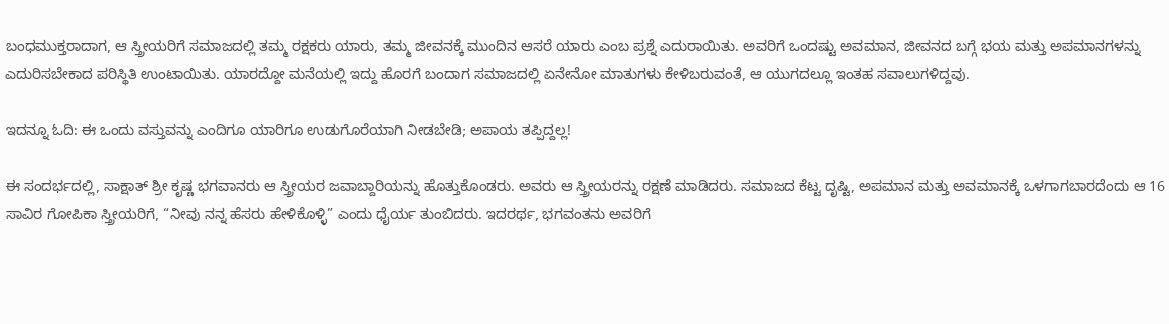ಬಂಧಮುಕ್ತರಾದಾಗ, ಆ ಸ್ತ್ರೀಯರಿಗೆ ಸಮಾಜದಲ್ಲಿ ತಮ್ಮ ರಕ್ಷಕರು ಯಾರು, ತಮ್ಮ ಜೀವನಕ್ಕೆ ಮುಂದಿನ ಆಸರೆ ಯಾರು ಎಂಬ ಪ್ರಶ್ನೆ ಎದುರಾಯಿತು. ಅವರಿಗೆ ಒಂದಷ್ಟು ಅವಮಾನ, ಜೀವನದ ಬಗ್ಗೆ ಭಯ ಮತ್ತು ಅಪಮಾನಗಳನ್ನು ಎದುರಿಸಬೇಕಾದ ಪರಿಸ್ಥಿತಿ ಉಂಟಾಯಿತು. ಯಾರದ್ದೋ ಮನೆಯಲ್ಲಿ ಇದ್ದು ಹೊರಗೆ ಬಂದಾಗ ಸಮಾಜದಲ್ಲಿ ಏನೇನೋ ಮಾತುಗಳು ಕೇಳಿಬರುವಂತೆ, ಆ ಯುಗದಲ್ಲೂ ಇಂತಹ ಸವಾಲುಗಳಿದ್ದವು.

ಇದನ್ನೂ ಓದಿ: ಈ ಒಂದು ವಸ್ತುವನ್ನು ಎಂದಿಗೂ ಯಾರಿಗೂ ಉಡುಗೊರೆಯಾಗಿ ನೀಡಬೇಡಿ; ಅಪಾಯ ತಪ್ಪಿದ್ದಲ್ಲ!

ಈ ಸಂದರ್ಭದಲ್ಲಿ, ಸಾಕ್ಷಾತ್ ಶ್ರೀ ಕೃಷ್ಣ ಭಗವಾನರು ಆ ಸ್ತ್ರೀಯರ ಜವಾಬ್ದಾರಿಯನ್ನು ಹೊತ್ತುಕೊಂಡರು. ಅವರು ಆ ಸ್ತ್ರೀಯರನ್ನು ರಕ್ಷಣೆ ಮಾಡಿದರು. ಸಮಾಜದ ಕೆಟ್ಟ ದೃಷ್ಟಿ, ಅಪಮಾನ ಮತ್ತು ಅವಮಾನಕ್ಕೆ ಒಳಗಾಗಬಾರದೆಂದು ಆ 16 ಸಾವಿರ ಗೋಪಿಕಾ ಸ್ತ್ರೀಯರಿಗೆ, “ನೀವು ನನ್ನ ಹೆಸರು ಹೇಳಿಕೊಳ್ಳಿ” ಎಂದು ಧೈರ್ಯ ತುಂಬಿದರು. ಇದರರ್ಥ, ಭಗವಂತನು ಅವರಿಗೆ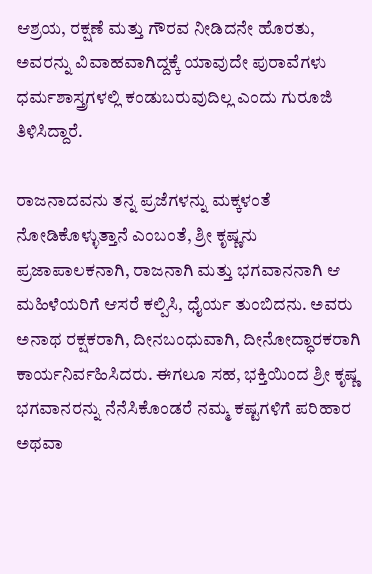ಆಶ್ರಯ, ರಕ್ಷಣೆ ಮತ್ತು ಗೌರವ ನೀಡಿದನೇ ಹೊರತು, ಅವರನ್ನು ವಿವಾಹವಾಗಿದ್ದಕ್ಕೆ ಯಾವುದೇ ಪುರಾವೆಗಳು ಧರ್ಮಶಾಸ್ತ್ರಗಳಲ್ಲಿ ಕಂಡುಬರುವುದಿಲ್ಲ ಎಂದು ಗುರೂಜಿ ತಿಳಿಸಿದ್ದಾರೆ.

ರಾಜನಾದವನು ತನ್ನ ಪ್ರಜೆಗಳನ್ನು ಮಕ್ಕಳಂತೆ ನೋಡಿಕೊಳ್ಳುತ್ತಾನೆ ಎಂಬಂತೆ, ಶ್ರೀ ಕೃಷ್ಣನು ಪ್ರಜಾಪಾಲಕನಾಗಿ, ರಾಜನಾಗಿ ಮತ್ತು ಭಗವಾನನಾಗಿ ಆ ಮಹಿಳೆಯರಿಗೆ ಆಸರೆ ಕಲ್ಪಿಸಿ, ಧೈರ್ಯ ತುಂಬಿದನು. ಅವರು ಅನಾಥ ರಕ್ಷಕರಾಗಿ, ದೀನಬಂಧುವಾಗಿ, ದೀನೋದ್ಧಾರಕರಾಗಿ ಕಾರ್ಯನಿರ್ವಹಿಸಿದರು. ಈಗಲೂ ಸಹ, ಭಕ್ತಿಯಿಂದ ಶ್ರೀ ಕೃಷ್ಣ ಭಗವಾನರನ್ನು ನೆನೆಸಿಕೊಂಡರೆ ನಮ್ಮ ಕಷ್ಟಗಳಿಗೆ ಪರಿಹಾರ ಅಥವಾ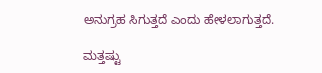ಅನುಗ್ರಹ ಸಿಗುತ್ತದೆ ಎಂದು ಹೇಳಲಾಗುತ್ತದೆ.

ಮತ್ತಷ್ಟು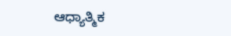ಆಧ್ಯಾತ್ಮಿಕ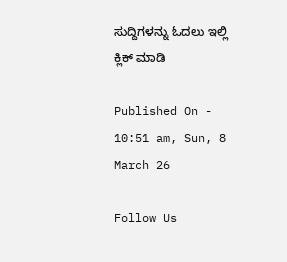ಸುದ್ದಿಗಳನ್ನು ಓದಲು ಇಲ್ಲಿ ಕ್ಲಿಕ್ ಮಾಡಿ

Published On - 10:51 am, Sun, 8 March 26

Follow Us